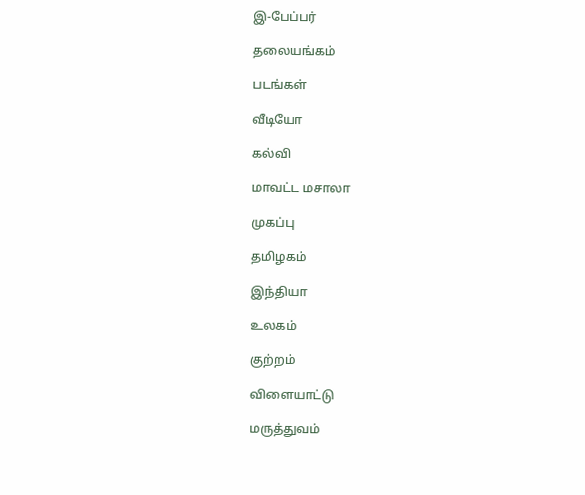இ-பேப்பர்

தலையங்கம்

படங்கள்

வீடியோ

கல்வி

மாவட்ட மசாலா

முகப்பு

தமிழகம்

இந்தியா

உலகம்

குற்றம்

விளையாட்டு

மருத்துவம்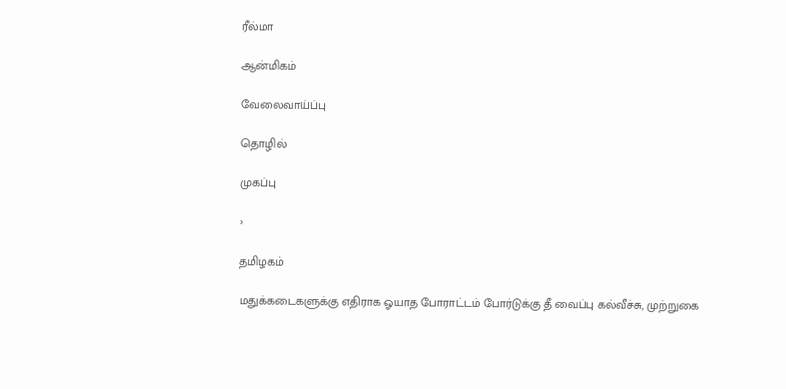ரீல்மா

ஆன்மிகம்

வேலைவாய்ப்பு

தொழில்

முகப்பு

›

தமிழகம்

மதுக்கடைகளுக்கு எதிராக ஓயாத போராட்டம் போர்டுக்கு தீ வைப்பு கல்வீச்சு, முற்றுகை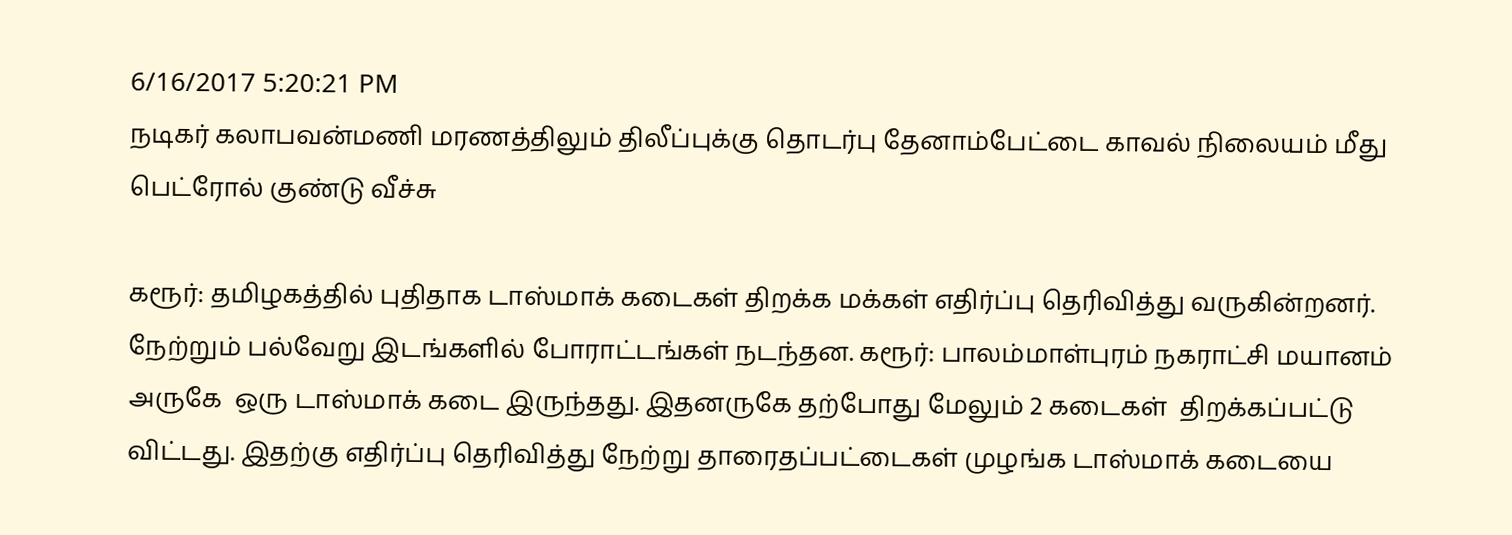6/16/2017 5:20:21 PM
நடிகர் கலாபவன்மணி மரணத்திலும் திலீப்புக்கு தொடர்பு தேனாம்பேட்டை காவல் நிலையம் மீது பெட்ரோல் குண்டு வீச்சு

கரூர்: தமிழகத்தில் புதிதாக டாஸ்மாக் கடைகள் திறக்க மக்கள் எதிர்ப்பு தெரிவித்து வருகின்றனர். நேற்றும் பல்வேறு இடங்களில் போராட்டங்கள் நடந்தன. கரூர்: பாலம்மாள்புரம் நகராட்சி மயானம் அருகே  ஒரு டாஸ்மாக் கடை இருந்தது. இதனருகே தற்போது மேலும் 2 கடைகள்  திறக்கப்பட்டு விட்டது. இதற்கு எதிர்ப்பு தெரிவித்து நேற்று தாரைதப்பட்டைகள் முழங்க டாஸ்மாக் கடையை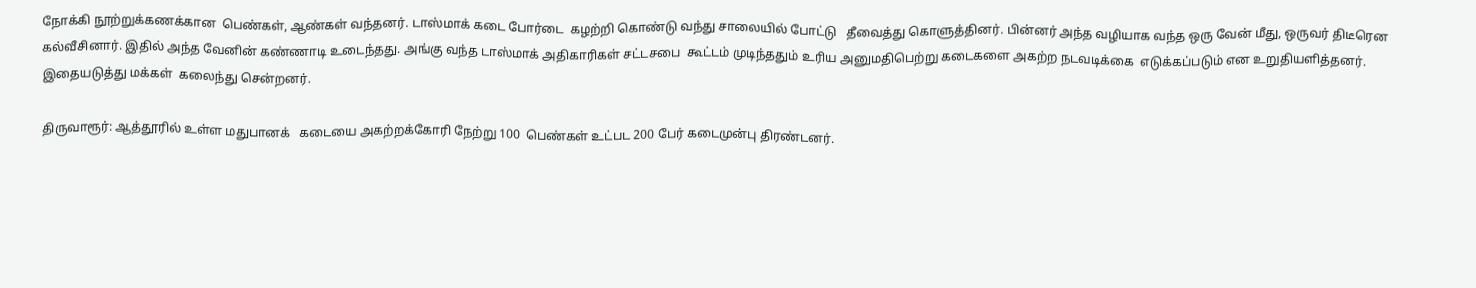நோக்கி நூற்றுக்கணக்கான  பெண்கள், ஆண்கள் வந்தனர். டாஸ்மாக் கடை போர்டை  கழற்றி கொண்டு வந்து சாலையில் போட்டு   தீவைத்து கொளுத்தினர். பின்னர் அந்த வழியாக வந்த ஒரு வேன் மீது, ஒருவர் திடீரென கல்வீசினார். இதில் அந்த வேனின் கண்ணாடி உடைந்தது. அங்கு வந்த டாஸ்மாக் அதிகாரிகள் சட்டசபை  கூட்டம் முடிந்ததும் உரிய அனுமதிபெற்று கடைகளை அகற்ற நடவடிக்கை  எடுக்கப்படும் என உறுதியளித்தனர். இதையடுத்து மக்கள்  கலைந்து சென்றனர்.

திருவாரூர்: ஆத்தூரில் உள்ள மதுபானக்   கடையை அகற்றக்கோரி நேற்று 100  பெண்கள் உட்பட 200 பேர் கடைமுன்பு திரண்டனர்.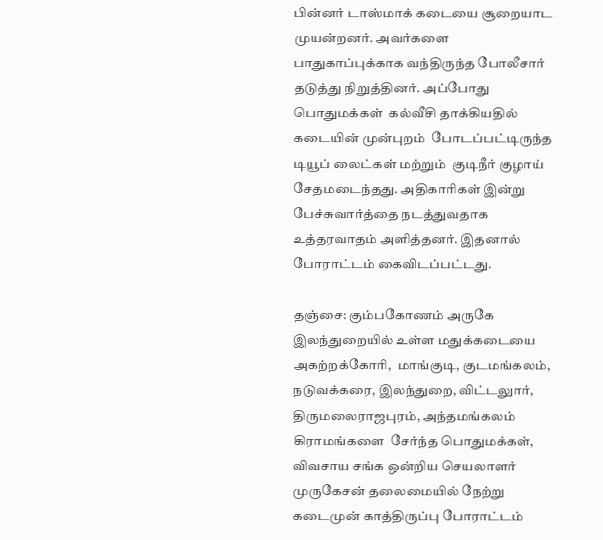பின்னர் டாஸ்மாக் கடையை சூறையாட முயன்றனர். அவர்களை  பாதுகாப்புக்காக வந்திருந்த போலீசார் தடுத்து நிறுத்தினர். அப்போது பொதுமக்கள்  கல்வீசி தாக்கியதில் கடையின் முன்புறம்  போடப்பட்டிருந்த டியூப் லைட்கள் மற்றும்  குடிநீர் குழாய்  சேதமடைந்தது. அதிகாரிகள் இன்று பேச்சுவார்த்தை நடத்துவதாக  உத்தரவாதம் அளித்தனர். இதனால் போராட்டம் கைவிடப்பட்டது.

தஞ்சை: கும்பகோணம் அருகே இலந்துறையில் உள்ள மதுக்கடையை அகற்றக்கோரி,  மாங்குடி, குடமங்கலம், நடுவக்கரை, இலந்துறை, விட்டலுார், திருமலைராஜபுரம், அந்தமங்கலம் கிராமங்களை  சேர்ந்த பொதுமக்கள், விவசாய சங்க ஒன்றிய செயலாளர் முருகேசன் தலைமையில் நேற்று கடைமுன் காத்திருப்பு போராட்டம்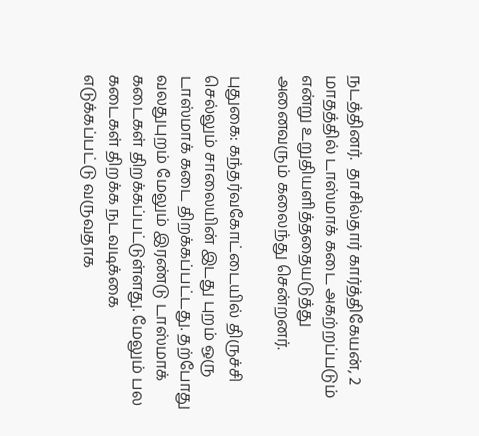நடத்தினர்.  தாசில்தார் கார்த்திகேயன், 2 மாதத்தில் டாஸ்மாக் கடை அகற்றப்படும் என்று உறுதியளித்ததையடுத்து அனைவரும் கலைந்து சென்றனர்.

புதுகை: கந்தர்வகோட்டையில் திருச்சி செல்லும் சாலையின் இடது புறம் ஒரு டாஸ்மாக் கடை திறக்கப்பட்டது. தற்போது வலதுபுறம் மேலும் இரண்டு டாஸ்மாக் கடைகள் திறக்கப்பட்டுள்ளது. மேலும் பல கடைகள் திறக்க நடவடிக்கை எடுக்கப்பட்டு வருவதாக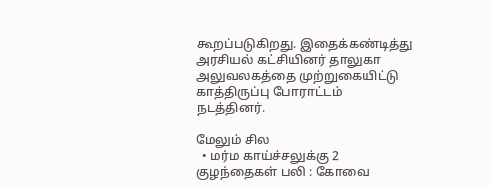கூறப்படுகிறது. இதைக்கண்டித்து அரசியல் கட்சியினர் தாலுகா அலுவலகத்தை முற்றுகையிட்டு காத்திருப்பு போராட்டம் நடத்தினர்.

மேலும் சில
  • மர்ம காய்ச்சலுக்கு 2 குழந்தைகள் பலி : கோவை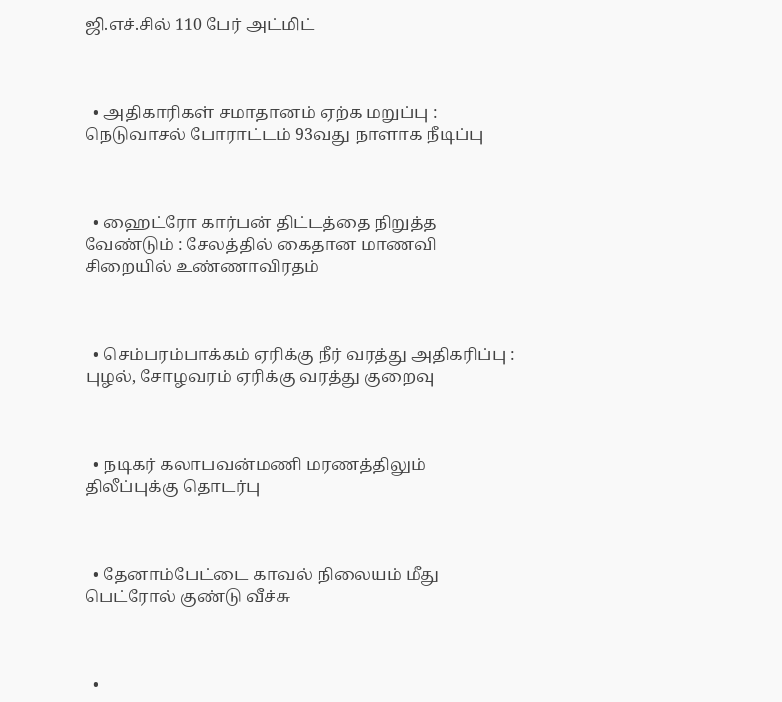ஜி.எச்.சில் 110 பேர் அட்மிட்



  • அதிகாரிகள் சமாதானம் ஏற்க மறுப்பு : நெடுவாசல் போராட்டம் 93வது நாளாக நீடிப்பு



  • ஹைட்ரோ கார்பன் திட்டத்தை நிறுத்த வேண்டும் : சேலத்தில் கைதான மாணவி சிறையில் உண்ணாவிரதம்



  • செம்பரம்பாக்கம் ஏரிக்கு நீர் வரத்து அதிகரிப்பு : புழல், சோழவரம் ஏரிக்கு வரத்து குறைவு



  • நடிகர் கலாபவன்மணி மரணத்திலும் திலீப்புக்கு தொடர்பு



  • தேனாம்பேட்டை காவல் நிலையம் மீது பெட்ரோல் குண்டு வீச்சு



  •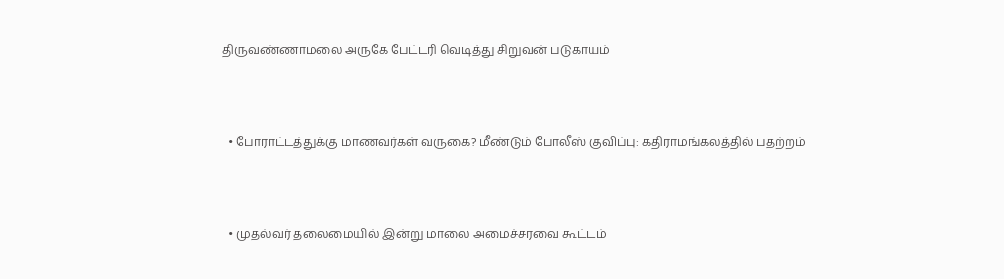திருவண்ணாமலை அருகே பேட்டரி வெடித்து சிறுவன் படுகாயம்



  • போராட்டத்துக்கு மாணவர்கள் வருகை? மீண்டும் போலீஸ் குவிப்பு: கதிராமங்கலத்தில் பதற்றம்



  • முதல்வர் தலைமையில் இன்று மாலை அமைச்சரவை கூட்டம்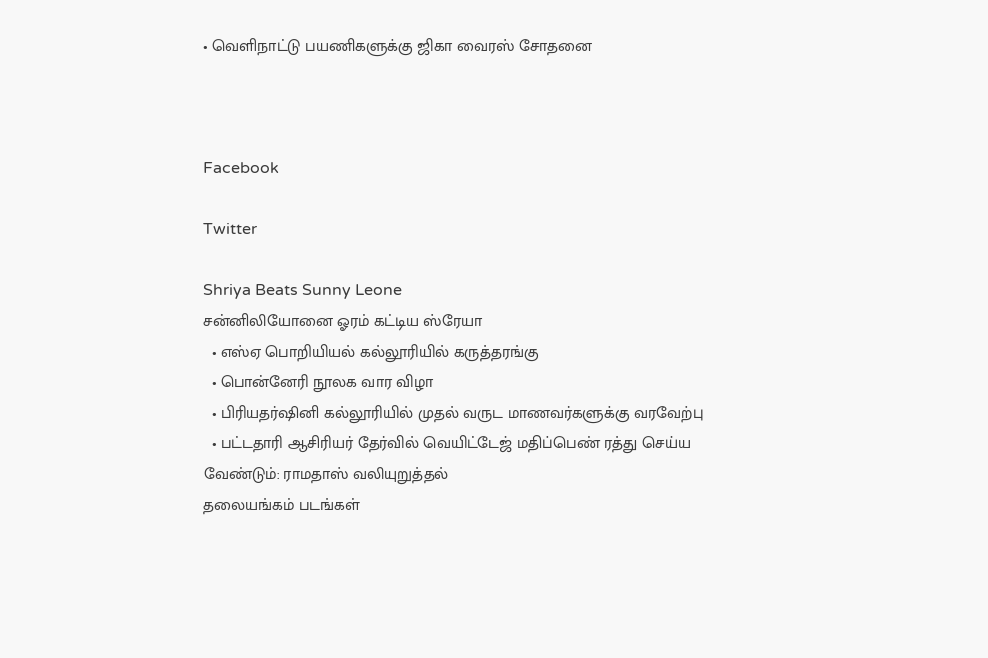• வெளிநாட்டு பயணிகளுக்கு ஜிகா வைரஸ் சோதனை



Facebook

Twitter

Shriya Beats Sunny Leone
சன்னிலியோனை ஓரம் கட்டிய ஸ்ரேயா
  • எஸ்ஏ பொறியியல் கல்லூரியில் கருத்தரங்கு
  • பொன்னேரி நூலக வார விழா
  • பிரியதர்ஷினி கல்லூரியில் முதல் வருட மாணவர்களுக்கு வரவேற்பு
  • பட்டதாரி ஆசிரியர் தேர்வில் வெயிட்டேஜ் மதிப்பெண் ரத்து செய்ய வேண்டும்: ராமதாஸ் வலியுறுத்தல்
தலையங்கம் படங்கள்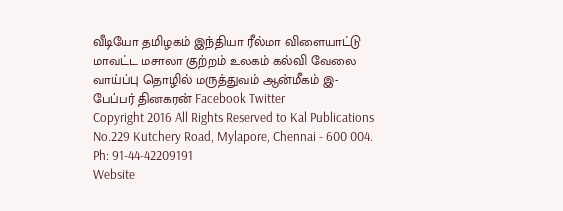வீடியோ தமிழகம் இந்தியா ரீல்மா விளையாட்டு மாவட்ட மசாலா குற்றம் உலகம் கல்வி வேலை வாய்ப்பு தொழில் மருத்துவம் ஆன்மீகம் இ-பேப்பர் தினகரன் Facebook Twitter
Copyright 2016 All Rights Reserved to Kal Publications
No.229 Kutchery Road, Mylapore, Chennai - 600 004. Ph: 91-44-42209191
Website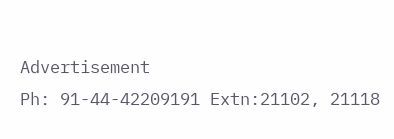Advertisement
Ph: 91-44-42209191 Extn:21102, 21118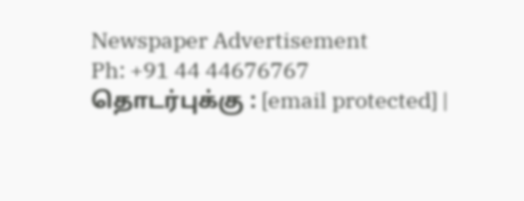Newspaper Advertisement
Ph: +91 44 44676767
தொடர்புக்கு : [email protected] |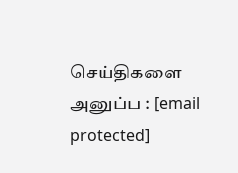செய்திகளை அனுப்ப : [email protected]